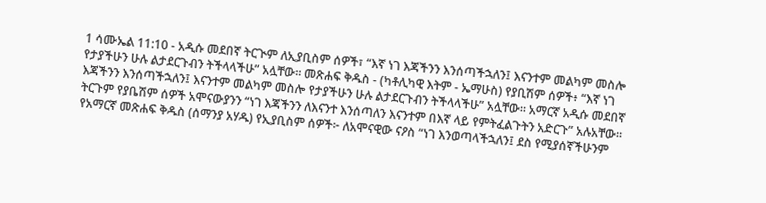1 ሳሙኤል 11:10 - አዲሱ መደበኛ ትርጒም ለኢያቢስም ሰዎች፣ “እኛ ነገ እጃችንን እንሰጣችኋለን፤ እናንተም መልካም መስሎ የታያችሁን ሁሉ ልታደርጉብን ትችላላችሁ” አሏቸው። መጽሐፍ ቅዱስ - (ካቶሊካዊ እትም - ኤማሁስ) የያቢሽም ሰዎች፥ “እኛ ነገ እጃችንን እንሰጣችኋለን፤ እናንተም መልካም መስሎ የታያችሁን ሁሉ ልታደርጉብን ትችላላችሁ” አሏቸው። አማርኛ አዲሱ መደበኛ ትርጉም የያቤሽም ሰዎች አሞናውያንን “ነገ እጃችንን ለእናንተ እንሰጣለን እናንተም በእኛ ላይ የምትፈልጉትን አድርጉ” አሉአቸው። የአማርኛ መጽሐፍ ቅዱስ (ሰማንያ አሃዱ) የኢያቢስም ሰዎች፦ ለአሞናዊው ናዖስ “ነገ እንወጣላችኋለን፤ ደስ የሚያሰኛችሁንም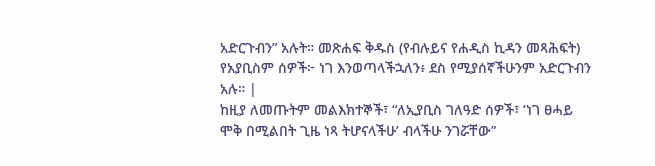አድርጉብን” አሉት። መጽሐፍ ቅዱስ (የብሉይና የሐዲስ ኪዳን መጻሕፍት) የአያቢስም ሰዎች፦ ነገ እንወጣላችኋለን፥ ደስ የሚያሰኛችሁንም አድርጉብን አሉ። |
ከዚያ ለመጡትም መልእክተኞች፣ “ለኢያቢስ ገለዓድ ሰዎች፣ ‘ነገ ፀሓይ ሞቅ በሚልበት ጊዜ ነጻ ትሆናላችሁ’ ብላችሁ ንገሯቸው”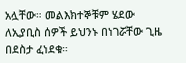አሏቸው። መልእክተኞቹም ሄደው ለኢያቢስ ሰዎች ይህንኑ በነገሯቸው ጊዜ በደስታ ፈነደቁ።